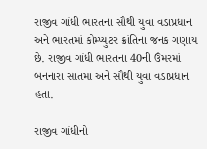રાજીવ ગાંધી ભારતના સૌથી યુવા વડાપ્રધાન અને ભારતમાં કોમ્પ્યુટર ક્રાંતિના જનક ગણાય છે. રાજીવ ગાંધી ભારતના 40ની ઉંમરમાં બનનારા સાતમા અને સૌથી યુવા વડાપ્રધાન હતા.

રાજીવ ગાંધીનો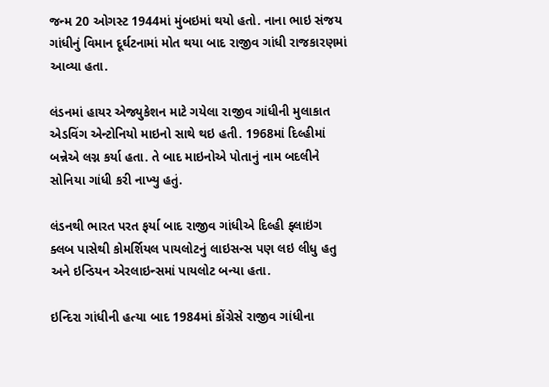જન્મ 20 ઓગસ્ટ 1944માં મુંબઇમાં થયો હતો. નાના ભાઇ સંજય ગાંધીનું વિમાન દૂર્ઘટનામાં મોત થયા બાદ રાજીવ ગાંધી રાજકારણમાં આવ્યા હતા.

લંડનમાં હાયર એજ્યુકેશન માટે ગયેલા રાજીવ ગાંધીની મુલાકાત એડવિંગ એન્ટોનિયો માઇનો સાથે થઇ હતી. 1968માં દિલ્હીમાં બન્નેએ લગ્ન કર્યા હતા. તે બાદ માઇનોએ પોતાનું નામ બદલીને સોનિયા ગાંધી કરી નાખ્યુ હતું.

લંડનથી ભારત પરત ફર્યા બાદ રાજીવ ગાંધીએ દિલ્હી ફ્લાઇંગ ક્લબ પાસેથી કોમર્શિયલ પાયલોટનું લાઇસન્સ પણ લઇ લીધુ હતુ અને ઇન્ડિયન એરલાઇન્સમાં પાયલોટ બન્યા હતા.

ઇન્દિરા ગાંધીની હત્યા બાદ 1984માં કોંગ્રેસે રાજીવ ગાંધીના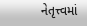નેતૃત્ત્વમાં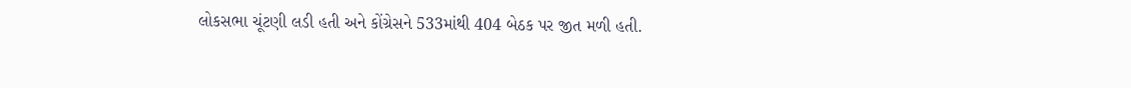લોકસભા ચૂંટણી લડી હતી અને કોંગ્રેસને 533માંથી 404 બેઠક પર જીત મળી હતી.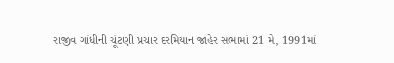રાજીવ ગાંધીની ચૂંટણી પ્રચાર દરમિયાન જાહેર સભામાં 21 મે, 1991માં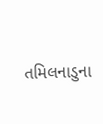તમિલનાડુના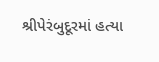શ્રીપેરંબુદૂરમાં હત્યા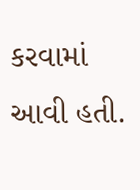કરવામાં આવી હતી.